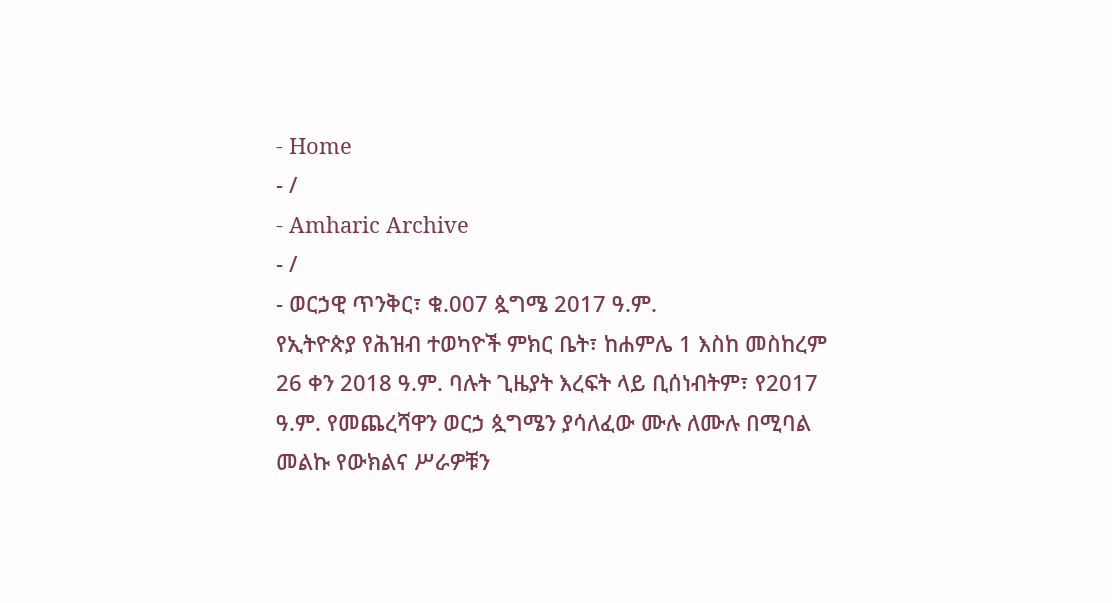- Home
- /
- Amharic Archive
- /
- ወርኃዊ ጥንቅር፣ ቁ.007 ጷግሜ 2017 ዓ.ም.
የኢትዮጵያ የሕዝብ ተወካዮች ምክር ቤት፣ ከሐምሌ 1 እስከ መስከረም 26 ቀን 2018 ዓ.ም. ባሉት ጊዜያት እረፍት ላይ ቢሰነብትም፣ የ2017 ዓ.ም. የመጨረሻዋን ወርኃ ጷግሜን ያሳለፈው ሙሉ ለሙሉ በሚባል መልኩ የውክልና ሥራዎቹን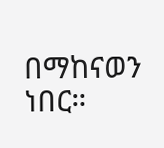በማከናወን ነበር።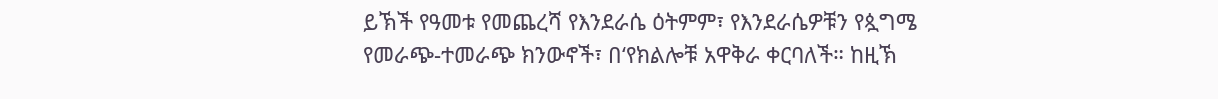ይኽች የዓመቱ የመጨረሻ የእንደራሴ ዕትምም፣ የእንደራሴዎቹን የጷግሜ የመራጭ-ተመራጭ ክንውኖች፣ በ‘የክልሎቹ አዋቅራ ቀርባለች። ከዚኽ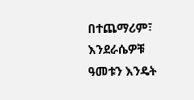በተጨማሪም፣ እንደራሴዎቹ ዓመቱን እንዴት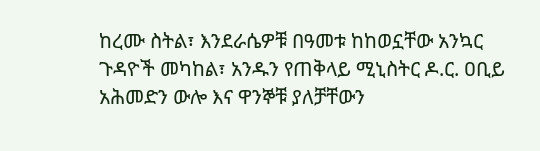ከረሙ ስትል፣ እንደራሴዎቹ በዓመቱ ከከወኗቸው አንኳር ጉዳዮች መካከል፣ አንዱን የጠቅላይ ሚኒስትር ዶ.ር. ዐቢይ አሕመድን ውሎ እና ዋንኞቹ ያለቻቸውን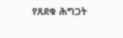የጸደቁ ሕግጋት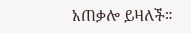አጠቃሎ ይዛለች።